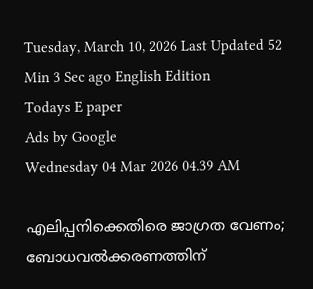Tuesday, March 10, 2026 Last Updated 52 Min 3 Sec ago English Edition
Todays E paper
Ads by Google
Wednesday 04 Mar 2026 04.39 AM

എലിപ്പനിക്കെതിരെ ജാഗ്രത വേണം; ബോധവല്‍ക്കരണത്തിന്‌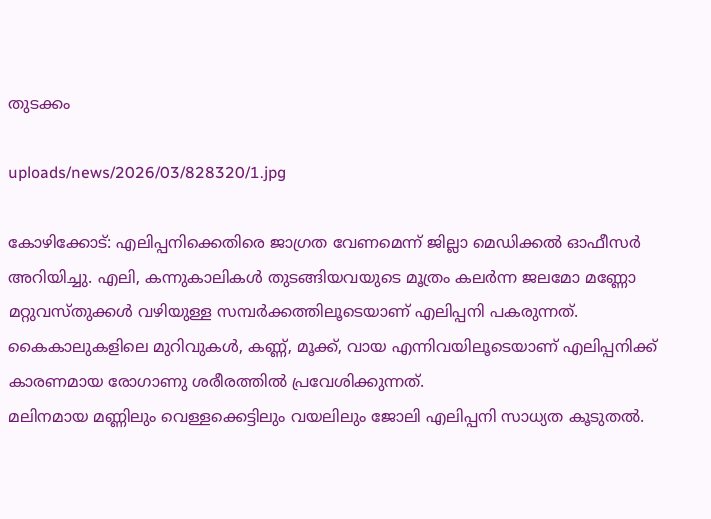തുടക്കം

uploads/news/2026/03/828320/1.jpg

കോഴിക്കോട്‌: എലിപ്പനിക്കെതിരെ ജാഗ്രത വേണമെന്ന്‌ ജില്ലാ മെഡിക്കല്‍ ഓഫീസര്‍ അറിയിച്ചു. എലി, കന്നുകാലികള്‍ തുടങ്ങിയവയുടെ മൂത്രം കലര്‍ന്ന ജലമോ മണ്ണോ മറ്റുവസ്‌തുക്കള്‍ വഴിയുള്ള സമ്പര്‍ക്കത്തിലൂടെയാണ്‌ എലിപ്പനി പകരുന്നത്‌. കൈകാലുകളിലെ മുറിവുകള്‍, കണ്ണ്‌, മൂക്ക്‌, വായ എന്നിവയിലൂടെയാണ്‌ എലിപ്പനിക്ക്‌ കാരണമായ രോഗാണു ശരീരത്തില്‍ പ്രവേശിക്കുന്നത്‌.
മലിനമായ മണ്ണിലും വെള്ളക്കെട്ടിലും വയലിലും ജോലി എലിപ്പനി സാധ്യത കൂടുതല്‍.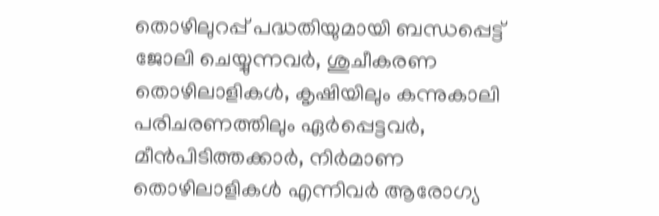തൊഴിലുറപ്പ്‌ പദ്ധതിയുമായി ബന്ധപ്പെട്ട്‌ ജോലി ചെയ്യുന്നവര്‍, ശുചീകരണ തൊഴിലാളികള്‍, കൃഷിയിലും കന്നുകാലി പരിചരണത്തിലും ഏര്‍പ്പെട്ടവര്‍, മീന്‍പിടിത്തക്കാര്‍, നിര്‍മാണ തൊഴിലാളികള്‍ എന്നിവര്‍ ആരോഗ്യ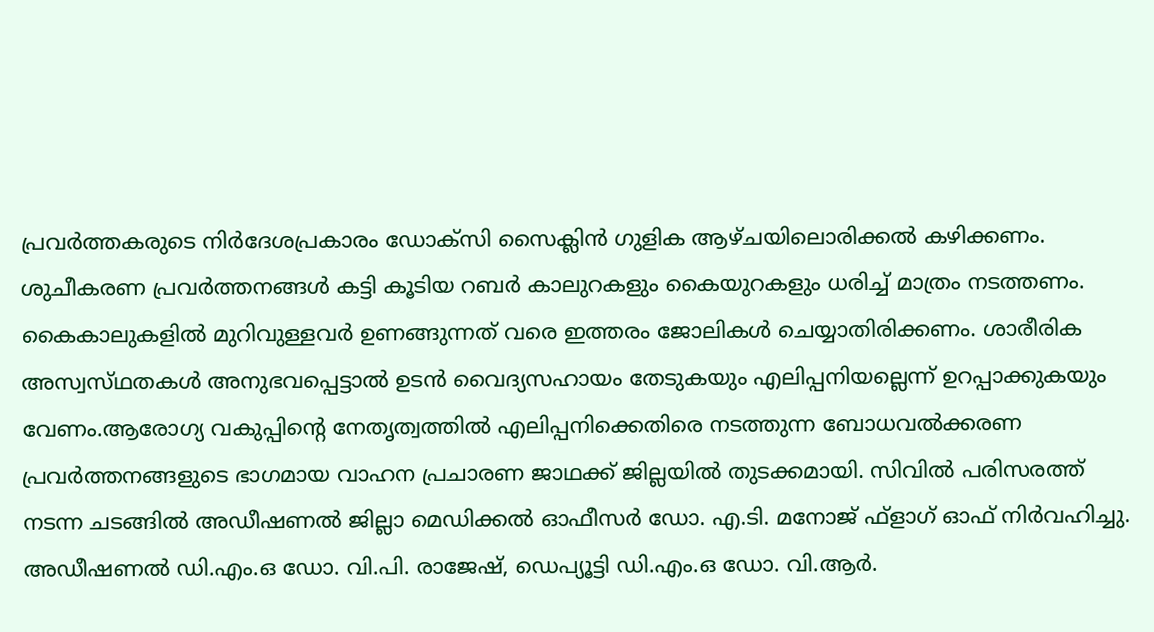പ്രവര്‍ത്തകരുടെ നിര്‍ദേശപ്രകാരം ഡോക്‌സി സൈക്ലിന്‍ ഗുളിക ആഴ്‌ചയിലൊരിക്കല്‍ കഴിക്കണം. ശുചീകരണ പ്രവര്‍ത്തനങ്ങള്‍ കട്ടി കൂടിയ റബര്‍ കാലുറകളും കൈയുറകളും ധരിച്ച്‌ മാത്രം നടത്തണം. കൈകാലുകളില്‍ മുറിവുള്ളവര്‍ ഉണങ്ങുന്നത്‌ വരെ ഇത്തരം ജോലികള്‍ ചെയ്യാതിരിക്കണം. ശാരീരിക അസ്വസ്‌ഥതകള്‍ അനുഭവപ്പെട്ടാല്‍ ഉടന്‍ വൈദ്യസഹായം തേടുകയും എലിപ്പനിയല്ലെന്ന്‌ ഉറപ്പാക്കുകയും വേണം.ആരോഗ്യ വകുപ്പിന്റെ നേതൃത്വത്തില്‍ എലിപ്പനിക്കെതിരെ നടത്തുന്ന ബോധവല്‍ക്കരണ പ്രവര്‍ത്തനങ്ങളുടെ ഭാഗമായ വാഹന പ്രചാരണ ജാഥക്ക്‌ ജില്ലയില്‍ തുടക്കമായി. സിവില്‍ പരിസരത്ത്‌ നടന്ന ചടങ്ങില്‍ അഡീഷണല്‍ ജില്ലാ മെഡിക്കല്‍ ഓഫീസര്‍ ഡോ. എ.ടി. മനോജ്‌ ഫ്‌ളാഗ്‌ ഓഫ്‌ നിര്‍വഹിച്ചു. അഡീഷണല്‍ ഡി.എം.ഒ ഡോ. വി.പി. രാജേഷ്‌, ഡെപ്യൂട്ടി ഡി.എം.ഒ ഡോ. വി.ആര്‍.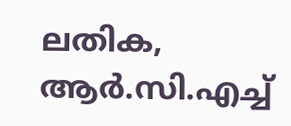ലതിക, ആര്‍.സി.എച്ച്‌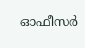ഓഫീസര്‍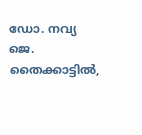ഡോ. നവ്യ ജെ. തൈക്കാട്ടില്‍,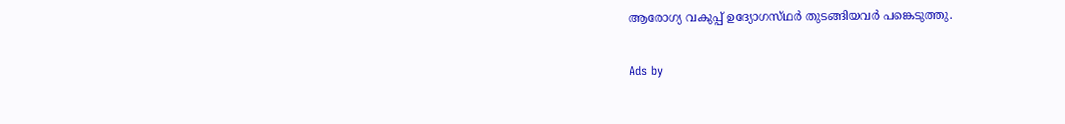ആരോഗ്യ വകുപ്പ്‌ ഉദ്യോഗസ്‌ഥര്‍ തുടങ്ങിയവര്‍ പങ്കെടുത്തു.

Ads by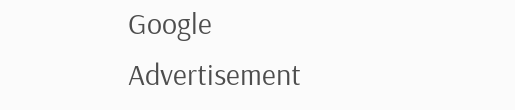Google
Advertisement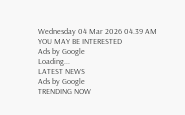Wednesday 04 Mar 2026 04.39 AM
YOU MAY BE INTERESTED
Ads by Google
Loading...
LATEST NEWS
Ads by Google
TRENDING NOW